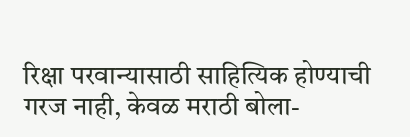रिक्षा परवान्यासाठी साहित्यिक होण्याची गरज नाही, केवळ मराठी बोला-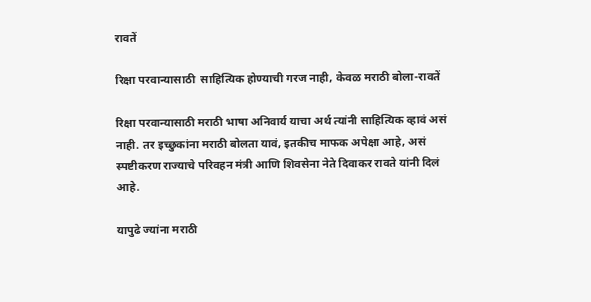रावतें

रिक्षा परवान्यासाठी  साहित्यिक होण्याची गरज नाही, केवळ मराठी बोला-रावतें

रिक्षा परवान्यासाठी मराठी भाषा अनिवार्य याचा अर्थ त्यांनी साहित्यिक व्हावं असं नाही. तर इच्छुकांना मराठी बोलता यावं, इतकीच माफक अपेक्षा आहे, असं स्पष्टीकरण राज्याचे परिवहन मंत्री आणि शिवसेना नेते दिवाकर रावते यांनी दिलं आहे.

यापुढे ज्यांना मराठी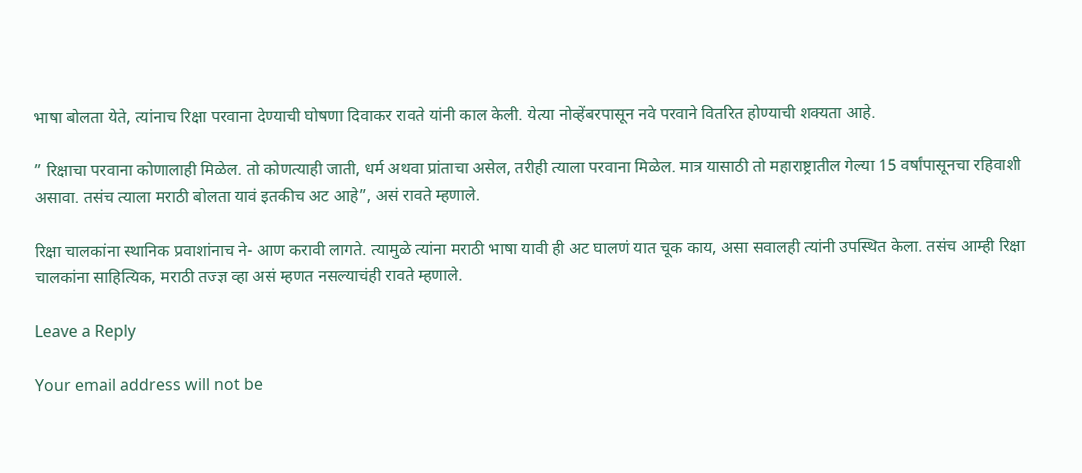भाषा बोलता येते, त्यांनाच रिक्षा परवाना देण्याची घोषणा दिवाकर रावते यांनी काल केली. येत्या नोव्हेंबरपासून नवे परवाने वितरित होण्याची शक्यता आहे.

” रिक्षाचा परवाना कोणालाही मिळेल. तो कोणत्याही जाती, धर्म अथवा प्रांताचा असेल, तरीही त्याला परवाना मिळेल. मात्र यासाठी तो महाराष्ट्रातील गेल्या 15 वर्षांपासूनचा रहिवाशी असावा. तसंच त्याला मराठी बोलता यावं इतकीच अट आहे”, असं रावते म्हणाले.

रिक्षा चालकांना स्थानिक प्रवाशांनाच ने- आण करावी लागते. त्यामुळे त्यांना मराठी भाषा यावी ही अट घालणं यात चूक काय, असा सवालही त्यांनी उपस्थित केला. तसंच आम्ही रिक्षा चालकांना साहित्यिक, मराठी तज्ज्ञ व्हा असं म्हणत नसल्याचंही रावते म्हणाले.

Leave a Reply

Your email address will not be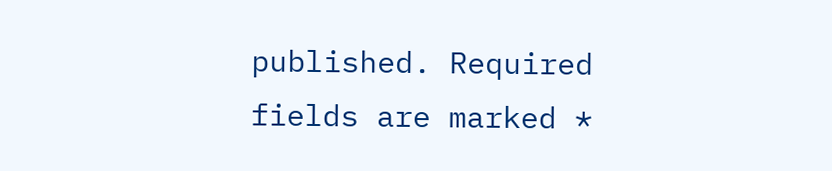published. Required fields are marked *